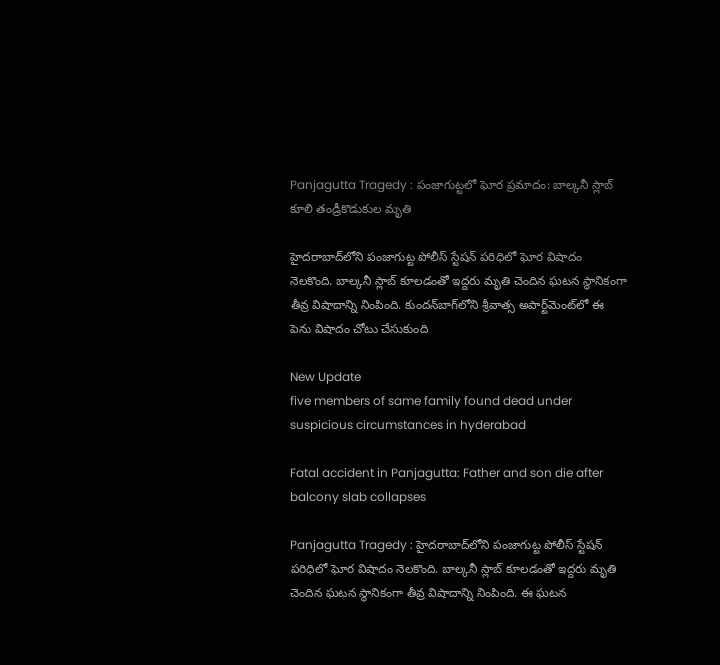Panjagutta Tragedy : పంజాగుట్టలో ఘోర ప్రమాదం: బాల్కనీ స్లాబ్ కూలి తండ్రీకొడుకుల మృతి

హైదరాబాద్‌లోని పంజాగుట్ట పోలీస్‌ స్టేషన్‌ పరిధిలో ఘోర విషాదం నెలకొంది. బాల్కనీ స్లాబ్‌ కూలడంతో ఇద్దరు మృతి చెందిన ఘటన స్థానికంగా తీవ్ర విషాదాన్ని నింపింది. కుందన్‌బాగ్‌లోని శ్రీవాత్స అపార్ట్‌మెంట్‌లో ఈ పెను విషాదం చోటు చేసుకుంది

New Update
five members of same family found dead under suspicious circumstances in hyderabad

Fatal accident in Panjagutta: Father and son die after balcony slab collapses

Panjagutta Tragedy : హైదరాబాద్‌లోని పంజాగుట్ట పోలీస్‌ స్టేషన్‌ పరిధిలో ఘోర విషాదం నెలకొంది. బాల్కనీ స్లాబ్‌ కూలడంతో ఇద్దరు మృతి చెందిన ఘటన స్థానికంగా తీవ్ర విషాదాన్ని నింపింది. ఈ ఘటన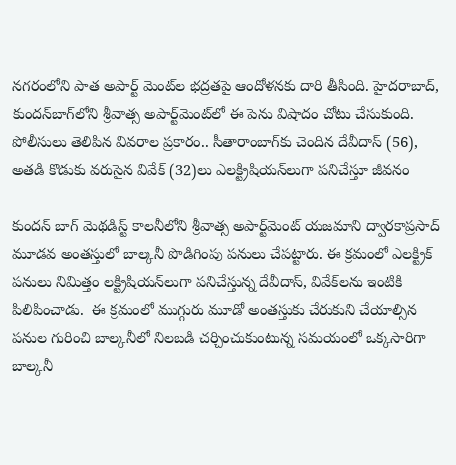నగరంలోని పాత అపార్ట్‌ మెంట్‌ల భద్రతపై ఆందోళనకు దారి తీసింది. హైదరాబాద్, కుందన్‌బాగ్‌లోని శ్రీవాత్స అపార్ట్‌మెంట్‌లో ఈ పెను విషాదం చోటు చేసుకుంది.  పోలీసులు తెలిపిన వివరాల ప్రకారం.. సీతారాంబాగ్‌కు చెందిన దేవీదాస్ (56), అతడి కొడుకు వరుసైన వివేక్ (32)లు ఎలక్ట్రిషియన్‌లుగా పనిచేస్తూ జీవనం

కుందన్ బాగ్ మెథడిస్ట్ కాలనీలోని శ్రీవాత్స అపార్ట్‌మెంట్‌ యజమాని ద్వారకాప్రసాద్ మూడవ అంతస్తులో బాల్కనీ పొడిగింపు పనులు చేపట్టారు. ఈ క్రమంలో ఎలక్ట్రిక్‌ పనులు నిమిత్తం లక్ట్రిషియన్‌లుగా పనిచేస్తున్న దేవీదాస్‌, వివేక్‌లను ఇంటికి పిలిపించాడు.  ఈ క్రమంలో ముగ్గురు మూడో అంతస్తుకు చేరుకుని చేయాల్సిన పనుల గురించి బాల్కనీలో నిలబడి చర్చించుకుంటున్న సమయంలో ఒక్కసారిగా బాల్కనీ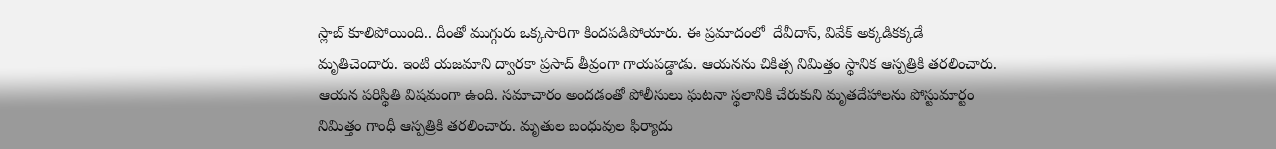స్లాబ్‌ కూలిపోయింది.. దీంతో ముగ్గురు ఒక్కసారిగా కిందపడిపోయారు. ఈ ప్రమాదంలో  దేవీదాస్, వివేక్‌ అక్కడికక్కడే మృతిచెందారు. ఇంటి యజమాని ద్వారకా ప్రసాద్‌ తీవ్రంగా గాయపడ్డాడు. ఆయనను చికిత్స నిమిత్తం స్థానిక ఆస్పత్రికి తరలించారు. ఆయన పరిస్థితి విషమంగా ఉంది. సమాచారం అందడంతో పోలీసులు ఘటనా స్థలానికి చేరుకుని మృతదేహాలను పోస్టుమార్టం నిమిత్తం గాంధీ ఆస్పత్రికి తరలించారు. మృతుల బంధువుల ఫిర్యాదు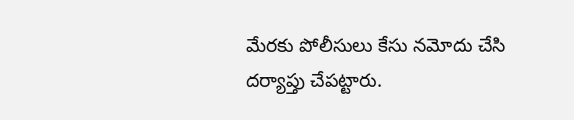మేరకు పోలీసులు కేసు నమోదు చేసి దర్యాప్తు చేపట్టారు.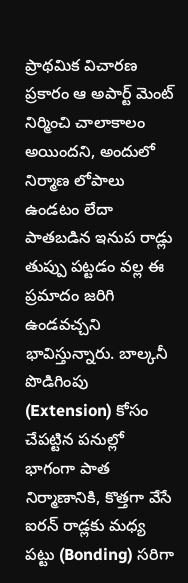ప్రాథమిక విచారణ ప్రకారం ఆ అపార్ట్‌ మెంట్‌ నిర్మించి చాలాకాలం అయిందని, అందులో నిర్మాణ లోపాలు ఉండటం లేదా పాతబడిన ఇనుప రాడ్లు తుప్పు పట్టడం వల్ల ఈ ప్రమాదం జరిగి ఉండవచ్చని భావిస్తున్నారు. బాల్కనీ పొడిగింపు (Extension) కోసం చేపట్టిన పనుల్లో భాగంగా పాత నిర్మాణానికి, కొత్తగా వేసే ఐరన్ రాడ్లకు మధ్య పట్టు (Bonding) సరిగా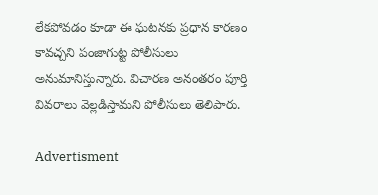లేకపోవడం కూడా ఈ ఘటనకు ప్రధాన కారణం కావచ్చని పంజాగుట్ట పోలీసులు అనుమానిస్తున్నారు. విచారణ అనంతరం పూర్తి వివరాలు వెల్లడిస్తామని పోలీసులు తెలిపారు.

Advertisment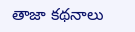తాజా కథనాలు